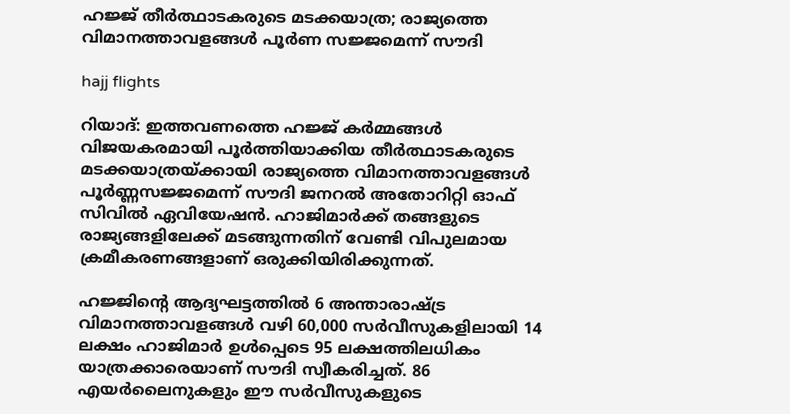ഹജ്ജ് തീർത്ഥാടകരുടെ മടക്കയാത്ര; രാജ്യത്തെ വിമാനത്താവളങ്ങൾ പൂർണ സജ്ജമെന്ന് സൗദി

hajj flights

റിയാദ്: ഇത്തവണത്തെ ഹജ്ജ് കർമ്മങ്ങൾ വിജയകരമായി പൂർത്തിയാക്കിയ തീർത്ഥാടകരുടെ മടക്കയാത്രയ്ക്കായി രാജ്യത്തെ വിമാനത്താവളങ്ങൾ പൂർണ്ണസജ്ജമെന്ന് സൗദി ജനറൽ അതോറിറ്റി ഓഫ് സിവിൽ ഏവിയേഷൻ. ഹാജിമാർക്ക് തങ്ങളുടെ രാജ്യങ്ങളിലേക്ക് മടങ്ങുന്നതിന് വേണ്ടി വിപുലമായ ക്രമീകരണങ്ങളാണ് ഒരുക്കിയിരിക്കുന്നത്.

ഹജ്ജിന്റെ ആദ്യഘട്ടത്തിൽ 6 അന്താരാഷ്ട്ര വിമാനത്താവളങ്ങൾ വഴി 60,000 സർവീസുകളിലായി 14 ലക്ഷം ഹാജിമാർ ഉൾപ്പെടെ 95 ലക്ഷത്തിലധികം യാത്രക്കാരെയാണ് സൗദി സ്വീകരിച്ചത്. 86 എയർലൈനുകളും ഈ സർവീസുകളുടെ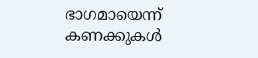ഭാഗമായെന്ന് കണക്കുകൾ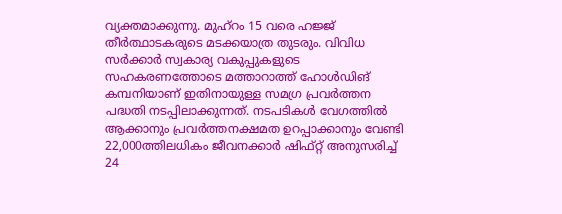വ്യക്തമാക്കുന്നു. മുഹ്റം 15 വരെ ഹജ്ജ് തീർത്ഥാടകരുടെ മടക്കയാത്ര തുടരും. വിവിധ സർക്കാർ സ്വകാര്യ വകുപ്പുകളുടെ സഹകരണത്തോടെ മത്താറാത്ത്‌ ഹോൾഡിങ് കമ്പനിയാണ് ഇതിനായുള്ള സമഗ്ര പ്രവർത്തന പദ്ധതി നടപ്പിലാക്കുന്നത്. നടപടികൾ വേഗത്തിൽ ആക്കാനും പ്രവർത്തനക്ഷമത ഉറപ്പാക്കാനും വേണ്ടി 22,000ത്തിലധികം ജീവനക്കാർ ഷിഫ്റ്റ്‌ അനുസരിച്ച് 24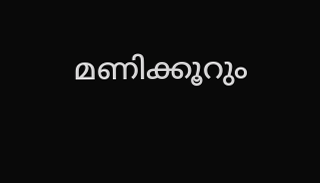മണിക്കൂറും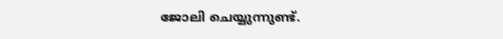ജോലി ചെയ്യുന്നുണ്ട്.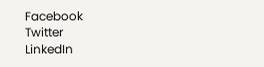Facebook
Twitter
LinkedIn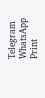Telegram
WhatsApp
Print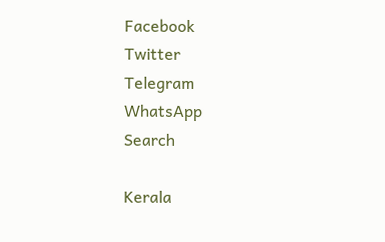Facebook
Twitter
Telegram
WhatsApp
Search

Kerala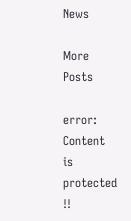News

More Posts

error: Content is protected !!